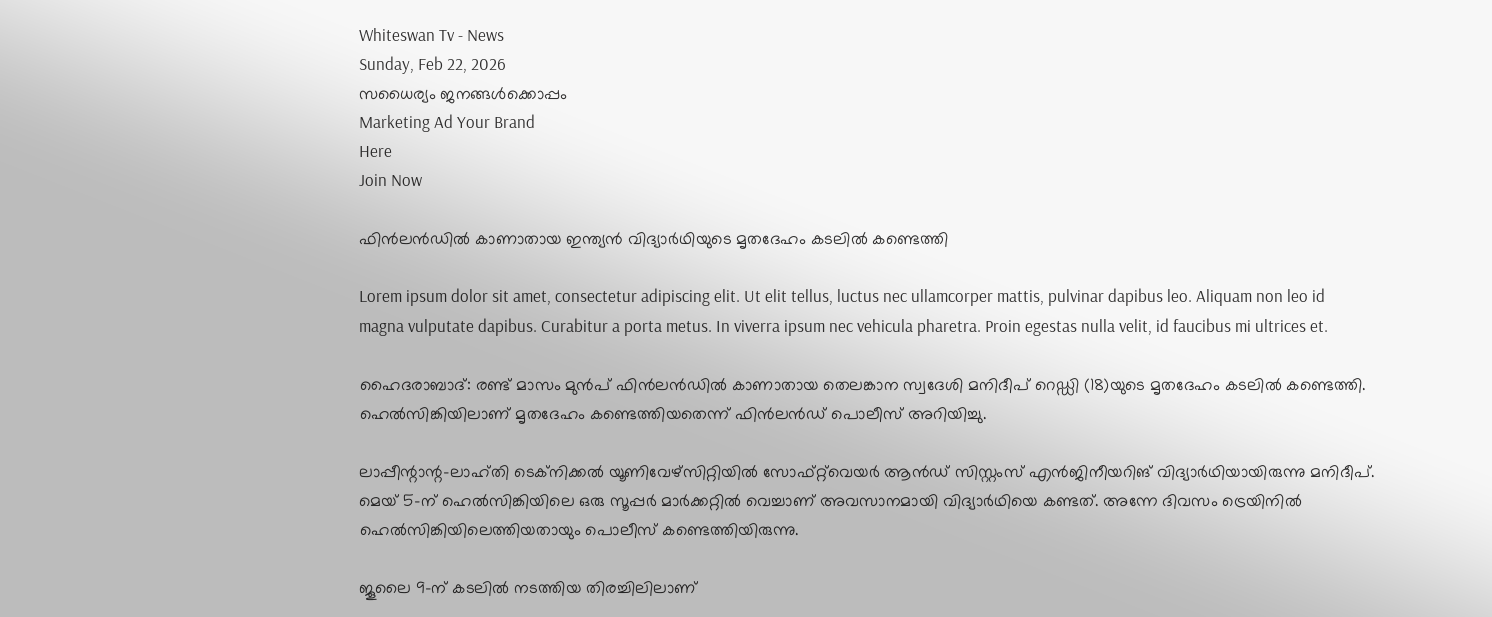Whiteswan Tv - News
Sunday, Feb 22, 2026
സധൈര്യം ജനങ്ങൾക്കൊപ്പം
Marketing Ad Your Brand
Here
Join Now

ഫിൻലൻഡിൽ കാണാതായ ഇന്ത്യൻ വിദ്യാർഥിയുടെ മൃതദേഹം കടലിൽ കണ്ടെത്തി

Lorem ipsum dolor sit amet, consectetur adipiscing elit. Ut elit tellus, luctus nec ullamcorper mattis, pulvinar dapibus leo. Aliquam non leo id magna vulputate dapibus. Curabitur a porta metus. In viverra ipsum nec vehicula pharetra. Proin egestas nulla velit, id faucibus mi ultrices et.

ഹൈദരാബാദ്: രണ്ട് മാസം മുൻപ് ഫിൻലൻഡിൽ കാണാതായ തെലങ്കാന സ്വദേശി മനിദീപ് റെഡ്ഡി (18)യുടെ മൃതദേഹം കടലിൽ കണ്ടെത്തി. ഹെൽസിങ്കിയിലാണ് മൃതദേഹം കണ്ടെത്തിയതെന്ന് ഫിൻലൻഡ് പൊലീസ് അറിയിച്ചു.

ലാപ്പീന്റാന്റ-ലാഹ്തി ടെക്‌നിക്കൽ യൂണിവേഴ്‌സിറ്റിയിൽ സോഫ്റ്റ്‌വെയർ ആൻഡ് സിസ്റ്റംസ് എൻജിനീയറിങ് വിദ്യാർഥിയായിരുന്നു മനിദീപ്. മെയ് 5-ന് ഹെൽസിങ്കിയിലെ ഒരു സൂപ്പർ മാർക്കറ്റിൽ വെച്ചാണ് അവസാനമായി വിദ്യാർഥിയെ കണ്ടത്. അന്നേ ദിവസം ട്രെയിനിൽ ഹെൽസിങ്കിയിലെത്തിയതായും പൊലീസ് കണ്ടെത്തിയിരുന്നു.

ജൂലൈ 9-ന് കടലിൽ നടത്തിയ തിരച്ചിലിലാണ്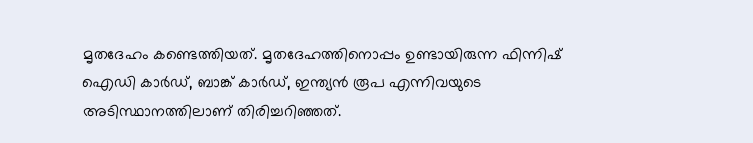മൃതദേഹം കണ്ടെത്തിയത്. മൃതദേഹത്തിനൊപ്പം ഉണ്ടായിരുന്ന ഫിന്നിഷ് ഐഡി കാർഡ്, ബാങ്ക് കാർഡ്, ഇന്ത്യൻ രൂപ എന്നിവയുടെ അടിസ്ഥാനത്തിലാണ് തിരിച്ചറിഞ്ഞത്.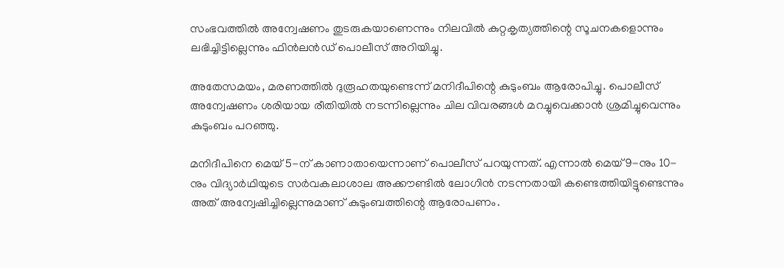സംഭവത്തിൽ അന്വേഷണം തുടരുകയാണെന്നും നിലവിൽ കുറ്റകൃത്യത്തിന്റെ സൂചനകളൊന്നും ലഭിച്ചിട്ടില്ലെന്നും ഫിൻലൻഡ് പൊലീസ് അറിയിച്ചു.

അതേസമയം, മരണത്തിൽ ദുരൂഹതയുണ്ടെന്ന് മനിദീപിന്റെ കുടുംബം ആരോപിച്ചു. പൊലീസ് അന്വേഷണം ശരിയായ രീതിയിൽ നടന്നില്ലെന്നും ചില വിവരങ്ങൾ മറച്ചുവെക്കാൻ ശ്രമിച്ചുവെന്നും കുടുംബം പറഞ്ഞു.

മനിദീപിനെ മെയ് 5-ന് കാണാതായെന്നാണ് പൊലീസ് പറയുന്നത്. എന്നാൽ മെയ് 9-നും 10-നും വിദ്യാർഥിയുടെ സർവകലാശാല അക്കൗണ്ടിൽ ലോഗിൻ നടന്നതായി കണ്ടെത്തിയിട്ടുണ്ടെന്നും അത് അന്വേഷിച്ചില്ലെന്നുമാണ് കുടുംബത്തിന്റെ ആരോപണം.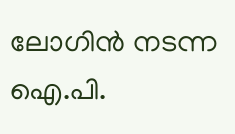ലോഗിൻ നടന്ന ഐ.പി.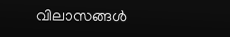വിലാസങ്ങൾ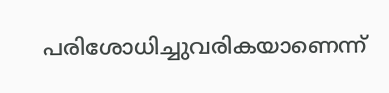പരിശോധിച്ചുവരികയാണെന്ന്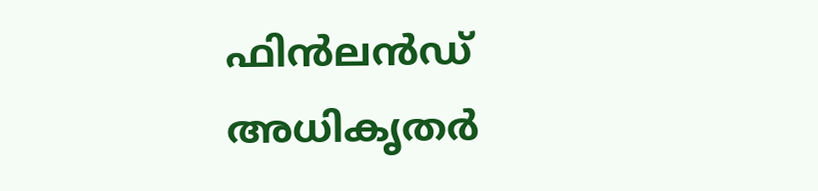ഫിൻലൻഡ് അധികൃതർ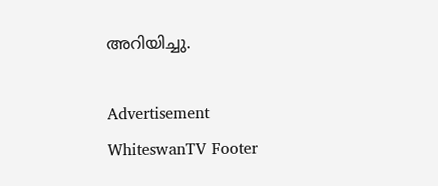അറിയിച്ചു.

Advertisement
WhiteswanTV Footer